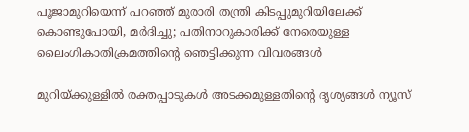പൂജാമുറിയെന്ന് പറഞ്ഞ് മുരാരി തന്ത്രി കിടപ്പുമുറിയിലേക്ക് കൊണ്ടുപോയി, മർദിച്ചു; പതിനാറുകാരിക്ക് നേരെയുള്ള ലൈംഗികാതിക്രമത്തിന്റെ ഞെട്ടിക്കുന്ന വിവരങ്ങൾ

മുറിയ്ക്കുള്ളിൽ രക്തപ്പാടുകൾ അടക്കമുള്ളതിന്റെ ദൃശ്യങ്ങൾ ന്യൂസ്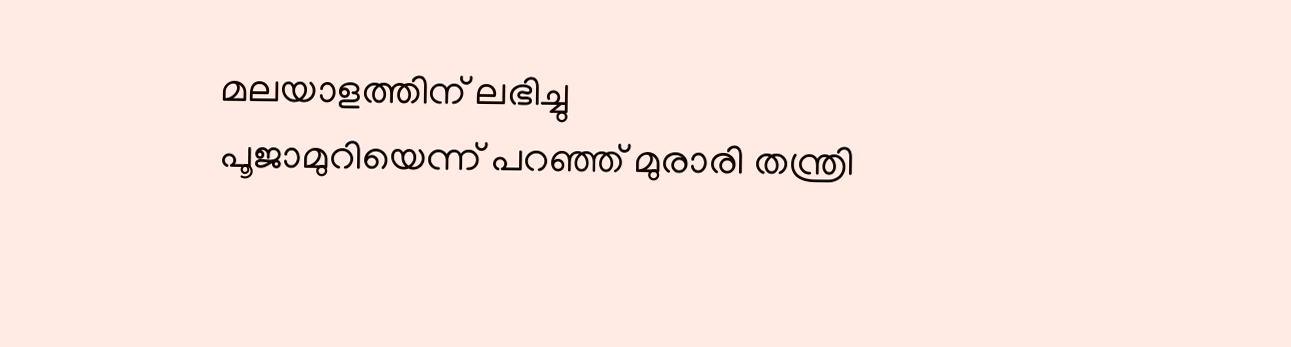മലയാളത്തിന് ലഭിച്ചു
പൂജാമുറിയെന്ന് പറഞ്ഞ് മുരാരി തന്ത്രി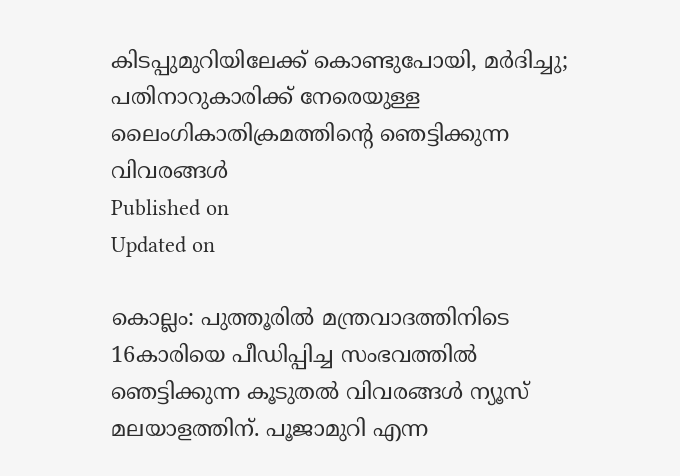കിടപ്പുമുറിയിലേക്ക് കൊണ്ടുപോയി, മർദിച്ചു; പതിനാറുകാരിക്ക് നേരെയുള്ള ലൈംഗികാതിക്രമത്തിന്റെ ഞെട്ടിക്കുന്ന വിവരങ്ങൾ
Published on
Updated on

കൊല്ലം: പുത്തൂരിൽ മന്ത്രവാദത്തിനിടെ 16കാരിയെ പീഡിപ്പിച്ച സംഭവത്തിൽ ഞെട്ടിക്കുന്ന കൂടുതൽ വിവരങ്ങൾ ന്യൂസ് മലയാളത്തിന്. പൂജാമുറി എന്ന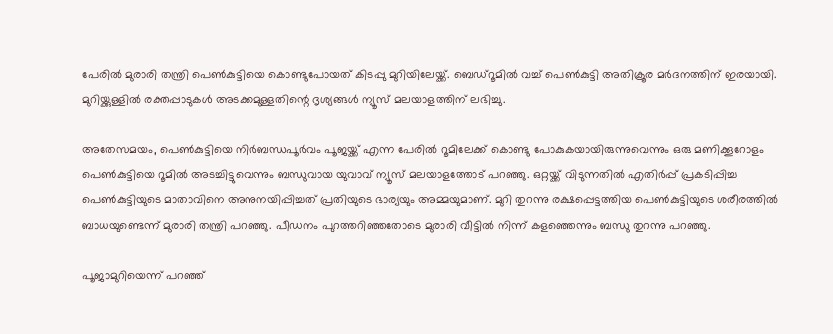പേരിൽ മുരാരി തന്ത്രി പെൺകുട്ടിയെ കൊണ്ടുപോയത് കിടപ്പു മുറിയിലേയ്ക്ക്. ബെഡ്റൂമിൽ വച്ച് പെൺകുട്ടി അതിക്രൂര മർദനത്തിന് ഇരയായി. മുറിയ്ക്കുള്ളിൽ രക്തപ്പാടുകൾ അടക്കമുള്ളതിന്റെ ദൃശ്യങ്ങൾ ന്യൂസ് മലയാളത്തിന് ലഭിച്ചു.

അതേസമയം, പെണ്‍കുട്ടിയെ നിർബന്ധപൂർവം പൂജയ്ക്ക് എന്ന പേരിൽ റൂമിലേക്ക് കൊണ്ടു പോകുകയായിരുന്നുവെന്നും ഒരു മണിക്കൂറോളം പെൺകുട്ടിയെ റൂമിൽ അടച്ചിട്ടുവെന്നും ബന്ധുവായ യുവാവ് ന്യൂസ് മലയാളത്തോട് പറഞ്ഞു. ഒറ്റയ്ക്ക് വിടുന്നതിൽ എതിർപ്പ് പ്രകടിപ്പിച്ച പെൺകുട്ടിയുടെ മാതാവിനെ അനുനയിപ്പിച്ചത് പ്രതിയുടെ ഭാര്യയും അമ്മയുമാണ്. മുറി തുറന്നു രക്ഷപ്പെട്ടത്തിയ പെൺകുട്ടിയുടെ ശരീരത്തിൽ ബാധയുണ്ടെന്ന് മുരാരി തന്ത്രി പറഞ്ഞു. പീഡനം പുറത്തറിഞ്ഞതോടെ മുരാരി വീട്ടിൽ നിന്ന് കളഞ്ഞെന്നും ബന്ധു തുറന്നു പറഞ്ഞു.

പൂജാമുറിയെന്ന് പറഞ്ഞ്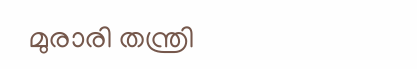മുരാരി തന്ത്രി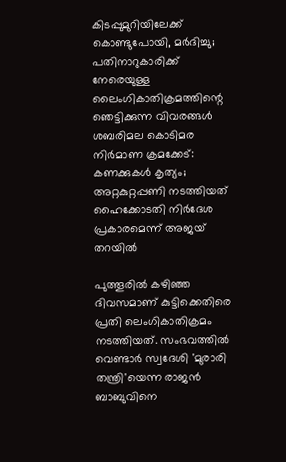കിടപ്പുമുറിയിലേക്ക് കൊണ്ടുപോയി, മർദിച്ചു; പതിനാറുകാരിക്ക് നേരെയുള്ള ലൈംഗികാതിക്രമത്തിന്റെ ഞെട്ടിക്കുന്ന വിവരങ്ങൾ
ശബരിമല കൊടിമര നിർമാണ ക്രമക്കേട്: കണക്കുകൾ കൃത്യം; അറ്റകുറ്റപ്പണി നടത്തിയത് ഹൈക്കോടതി നിർദേശ പ്രകാരമെന്ന് അജയ് തറയിൽ

പുത്തൂരില്‍ കഴിഞ്ഞ ദിവസമാണ് കുട്ടിക്കെതിരെ പ്രതി ലെംഗികാതിക്രമം നടത്തിയത്. സംഭവത്തിൽ വെണ്ടാർ സ്വദേശി 'മുരാരി തന്ത്രി'യെന്ന രാജൻ ബാബുവിനെ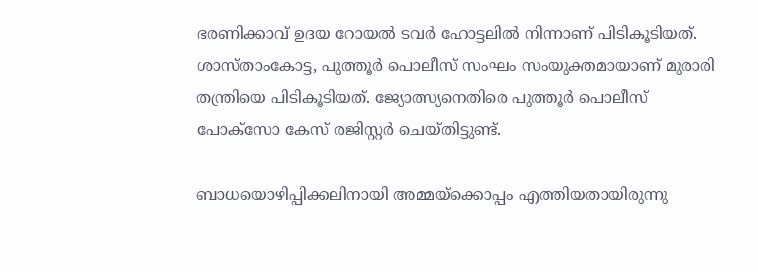ഭരണിക്കാവ് ഉദയ റോയൽ ടവർ ഹോട്ടലിൽ നിന്നാണ് പിടികൂടിയത്. ശാസ്താംകോട്ട, പുത്തൂർ പൊലീസ് സംഘം സംയുക്തമായാണ് മുരാരി തന്ത്രിയെ പിടികൂടിയത്. ജ്യോത്സ്യനെതിരെ പുത്തൂർ പൊലീസ് പോക്സോ കേസ് രജിസ്റ്റർ ചെയ്തിട്ടുണ്ട്.

ബാധയൊഴിപ്പിക്കലിനായി അമ്മയ്‌ക്കൊപ്പം എത്തിയതായിരുന്നു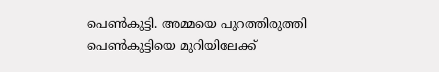പെൺകുട്ടി. അമ്മയെ പുറത്തിരുത്തി പെൺകുട്ടിയെ മുറിയിലേക്ക്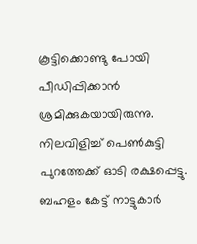കൂട്ടിക്കൊണ്ടു പോയി പീഡിപ്പിക്കാൻ ശ്രമിക്കുകയായിരുന്നു. നിലവിളിച്ച് പെൺകുട്ടി പുറത്തേക്ക് ഓടി രക്ഷപ്പെട്ടു. ബഹളം കേട്ട് നാട്ടുകാർ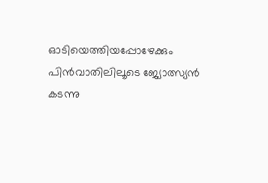ഓടിയെത്തിയപ്പോഴേക്കും പിൻവാതിലിലൂടെ ജ്യോത്സ്യൻ കടന്നു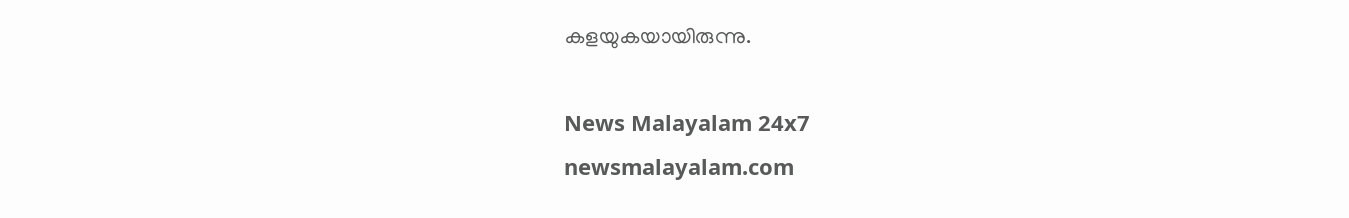കളയുകയായിരുന്നു.

News Malayalam 24x7
newsmalayalam.com